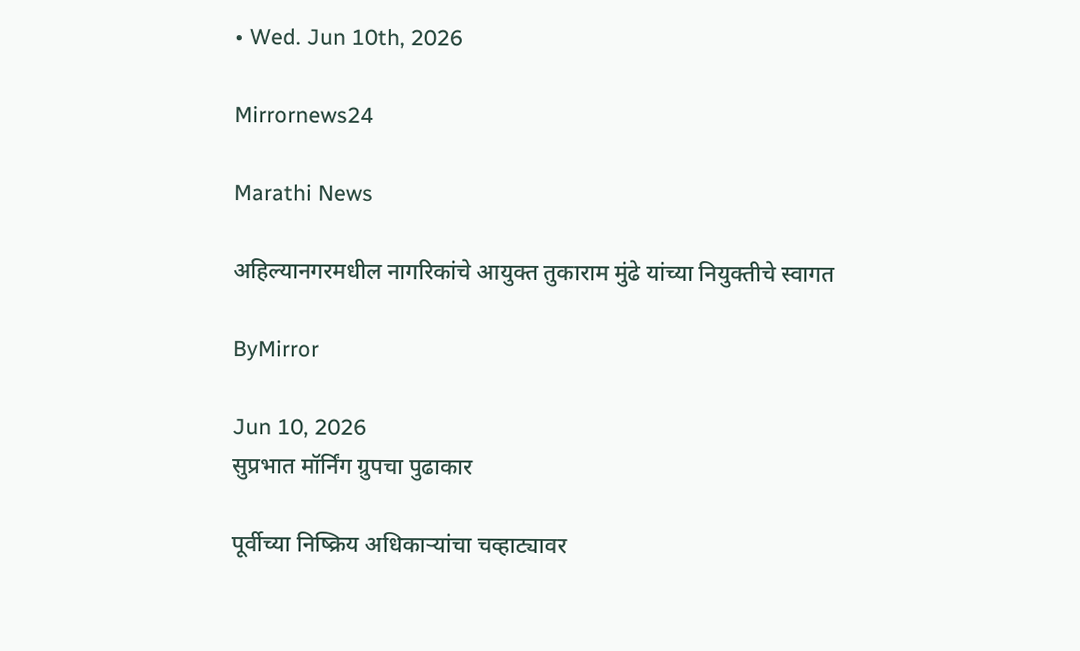• Wed. Jun 10th, 2026

Mirrornews24

Marathi News

अहिल्यानगरमधील नागरिकांचे आयुक्त तुकाराम मुंढे यांच्या नियुक्तीचे स्वागत

ByMirror

Jun 10, 2026
सुप्रभात मॉर्निंग ग्रुपचा पुढाकार

पूर्वीच्या निष्क्रिय अधिकाऱ्यांचा चव्हाट्यावर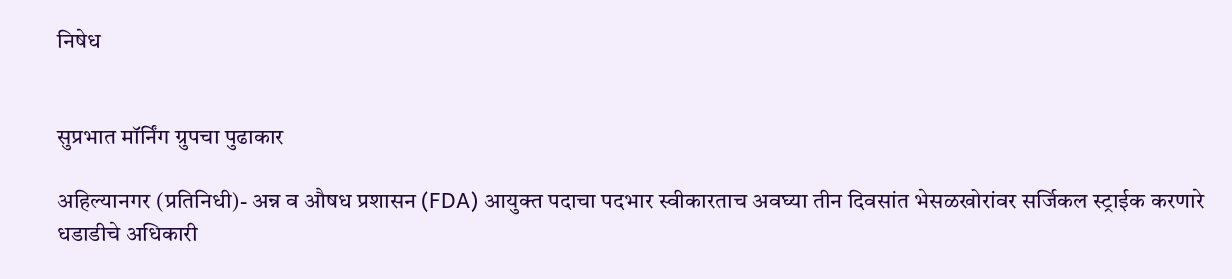निषेध


सुप्रभात मॉर्निंग ग्रुपचा पुढाकार

अहिल्यानगर (प्रतिनिधी)- अन्न व औषध प्रशासन (FDA) आयुक्त पदाचा पदभार स्वीकारताच अवघ्या तीन दिवसांत भेसळखोरांवर सर्जिकल स्ट्राईक करणारे धडाडीचे अधिकारी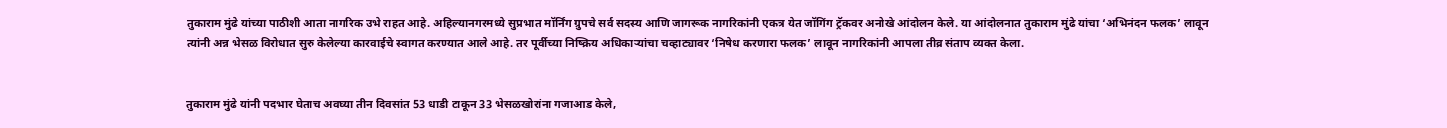तुकाराम मुंढे यांच्या पाठीशी आता नागरिक उभे राहत आहे. अहिल्यानगरमध्ये सुप्रभात मॉर्निंग ग्रुपचे सर्व सदस्य आणि जागरूक नागरिकांनी एकत्र येत जॉगिंग ट्रॅकवर अनोखे आंदोलन केले. या आंदोलनात तुकाराम मुंढे यांचा ‘अभिनंदन फलक’ लावून त्यांनी अन्न भेसळ विरोधात सुरु केलेल्या कारवाईचे स्वागत करण्यात आले आहे. तर पूर्वीच्या निष्क्रिय अधिकाऱ्यांचा चव्हाट्यावर ‘निषेध करणारा फलक’ लावून नागरिकांनी आपला तीव्र संताप व्यक्त केला.


तुकाराम मुंढे यांनी पदभार घेताच अवघ्या तीन दिवसांत 53 धाडी टाकून 33 भेसळखोरांना गजाआड केले,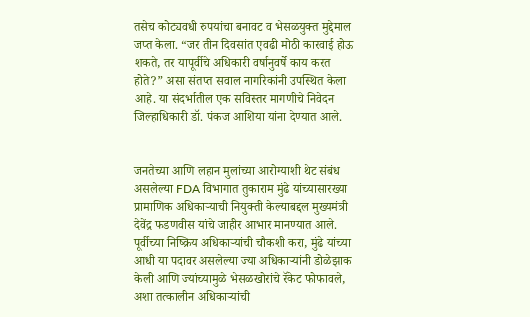तसेच कोट्यवधी रुपयांचा बनावट व भेसळयुक्त मुद्देमाल जप्त केला. “जर तीन दिवसांत एवढी मोठी कारवाई होऊ शकते, तर यापूर्वीचे अधिकारी वर्षानुवर्षे काय करत होते?” असा संतप्त सवाल नागरिकांनी उपस्थित केला आहे. या संदर्भातील एक सविस्तर मागणीचे निवेदन जिल्हाधिकारी डॉ. पंकज आशिया यांना देण्यात आले.


जनतेच्या आणि लहान मुलांच्या आरोग्याशी थेट संबंध असलेल्या FDA विभागात तुकाराम मुंढे यांच्यासारख्या प्रामाणिक अधिकाऱ्याची नियुक्ती केल्याबद्दल मुख्यमंत्री देवेंद्र फडणवीस यांचे जाहीर आभार मानण्यात आले. पूर्वीच्या निष्क्रिय अधिकाऱ्यांची चौकशी करा, मुंढे यांच्या आधी या पदावर असलेल्या ज्या अधिकाऱ्यांनी डोळेझाक केली आणि ज्यांच्यामुळे भेसळखोरांचे रॅकेट फोफावले, अशा तत्कालीन अधिकाऱ्यांची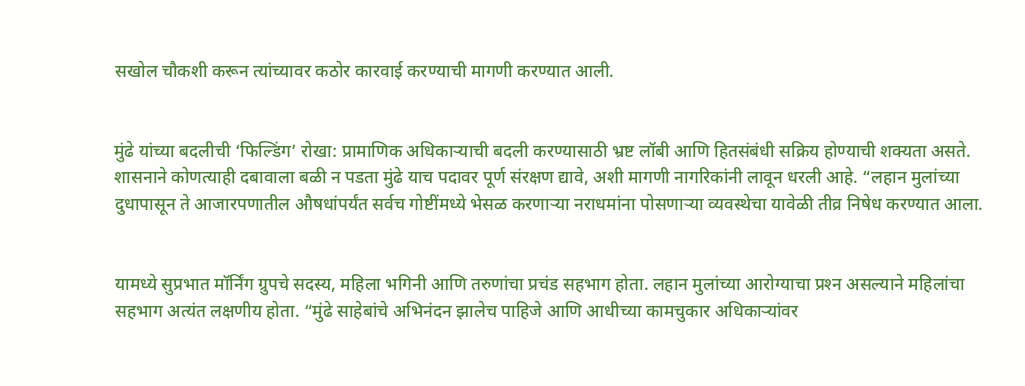सखोल चौकशी करून त्यांच्यावर कठोर कारवाई करण्याची मागणी करण्यात आली.


मुंढे यांच्या बदलीची ‘फिल्डिंग’ रोखा: प्रामाणिक अधिकाऱ्याची बदली करण्यासाठी भ्रष्ट लॉबी आणि हितसंबंधी सक्रिय होण्याची शक्यता असते. शासनाने कोणत्याही दबावाला बळी न पडता मुंढे याच पदावर पूर्ण संरक्षण द्यावे, अशी मागणी नागरिकांनी लावून धरली आहे. “लहान मुलांच्या दुधापासून ते आजारपणातील औषधांपर्यंत सर्वच गोष्टींमध्ये भेसळ करणाऱ्या नराधमांना पोसणाऱ्या व्यवस्थेचा यावेळी तीव्र निषेध करण्यात आला.


यामध्ये सुप्रभात मॉर्निंग ग्रुपचे सदस्य, महिला भगिनी आणि तरुणांचा प्रचंड सहभाग होता. लहान मुलांच्या आरोग्याचा प्रश्‍न असल्याने महिलांचा सहभाग अत्यंत लक्षणीय होता. “मुंढे साहेबांचे अभिनंदन झालेच पाहिजे आणि आधीच्या कामचुकार अधिकाऱ्यांवर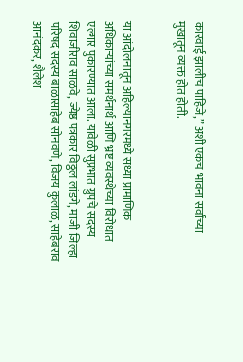कारवाई झालीच पाहिजे,” अशी एकच भावना सर्वांच्या मुखातून व्यक्त होत होती.


या आंदोलनातून अहिल्यानगरमध्ये सध्या प्रामाणिक अधिकाऱ्यांच्या समर्थनार्थ आणि भ्रष्ट व्यवस्थेच्या विरोधात एल्गार पुकारण्यात आला. यावेळी सुप्रभात ग्रुपचे सदस्य शिवाजीराव साळवे, ज्येष्ठ पत्रकार विठ्ठल लांडगे, माजी जिल्हा परिषद सदस्य बाळासाहेब सोनवणे, विजय कुलाळ, साहेबराव आनंदकर, शैलेश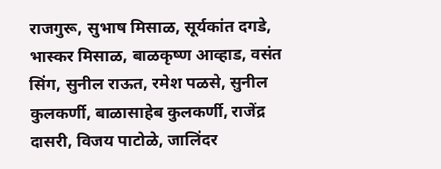राजगुरू, सुभाष मिसाळ, सूर्यकांत दगडे, भास्कर मिसाळ, बाळकृष्ण आव्हाड, वसंत सिंग, सुनील राऊत, रमेश पळसे, सुनील कुलकर्णी, बाळासाहेब कुलकर्णी, राजेंद्र दासरी, विजय पाटोळे, जालिंदर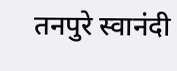तनपुरे स्वानंदी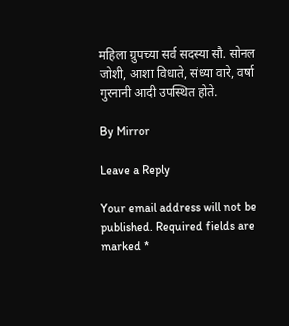महिला ग्रुपच्या सर्व सदस्या सौ. सोनल जोशी, आशा विधाते, संध्या वारे, वर्षा गुरनानी आदी उपस्थित होते.

By Mirror

Leave a Reply

Your email address will not be published. Required fields are marked *